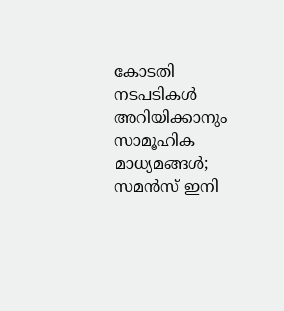കോടതി നടപടികള്‍ അറിയിക്കാനും സാമൂഹിക മാധ്യമങ്ങള്‍; സമന്‍സ് ഇനി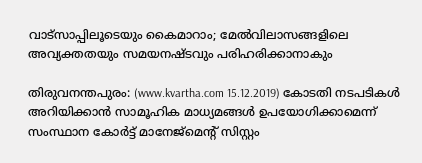വാട്‌സാപ്പിലൂടെയും കൈമാറാം; മേല്‍വിലാസങ്ങളിലെ അവ്യക്തതയും സമയനഷ്ടവും പരിഹരിക്കാനാകും

തിരുവനന്തപുരം: (www.kvartha.com 15.12.2019) കോടതി നടപടികള്‍ അറിയിക്കാന്‍ സാമൂഹിക മാധ്യമങ്ങള്‍ ഉപയോഗിക്കാമെന്ന് സംസ്ഥാന കോര്‍ട്ട് മാനേജ്‌മെന്റ് സിസ്റ്റം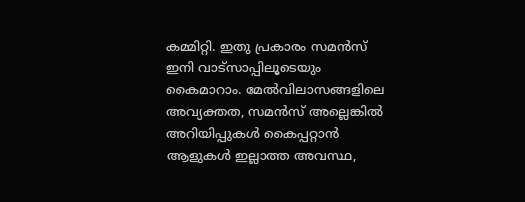കമ്മിറ്റി. ഇതു പ്രകാരം സമന്‍സ് ഇനി വാട്‌സാപ്പിലൂടെയും കൈമാറാം. മേല്‍വിലാസങ്ങളിലെ അവ്യക്തത, സമന്‍സ് അല്ലെങ്കില്‍ അറിയിപ്പുകള്‍ കൈപ്പറ്റാന്‍ ആളുകള്‍ ഇല്ലാത്ത അവസ്ഥ,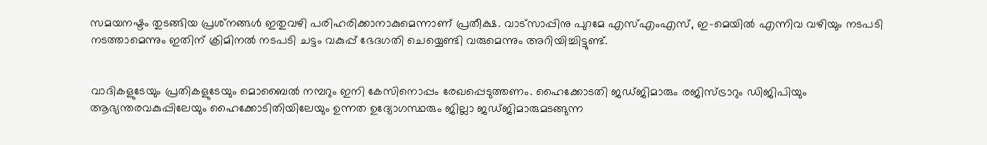സമയനഷ്ടം തുടങ്ങിയ പ്രശ്‌നങ്ങള്‍ ഇതുവഴി പരിഹരിക്കാനാകുമെന്നാണ് പ്രതീക്ഷ. വാട്‌സാപ്പിനു പുറമേ എസ്എംഎസ്, ഇ-മെയില്‍ എന്നിവ വഴിയും നടപടി നടത്താമെന്നും ഇതിന് ക്രിമിനല്‍ നടപടി ചട്ടം വകുപ്പ് ഭേദഗതി ചെയ്യെണ്ടി വരുമെന്നും അറിയിച്ചിട്ടുണ്ട്.


വാദികളുടേയും പ്രതികളുടേയും മൊബൈല്‍ നമ്പറും ഇനി കേസിനൊപ്പം രേഖപ്പെടുത്തണം. ഹൈക്കോടതി ജഡ്ജിമാരും രജിസ്ട്രാറും ഡിജിപിയും ആഭ്യന്തരവകുപ്പിലേയും ഹൈക്കോടിതിയിലേയും ഉന്നത ഉദ്യോഗസ്ഥരും ജില്ലാ ജഡ്ജിമാരുമടങ്ങുന്ന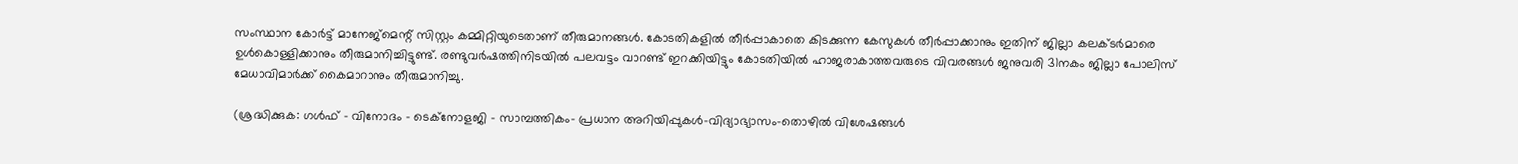സംസ്ഥാന കോര്‍ട്ട് മാനേജ്‌മെന്റ് സിസ്റ്റം കമ്മിറ്റിയുടെതാണ് തീരുമാനങ്ങള്‍. കോടതികളില്‍ തീര്‍പ്പാകാതെ കിടക്കുന്ന കേസുകള്‍ തീര്‍പ്പാക്കാനും ഇതിന് ജില്ലാ കലക്ടര്‍മാരെ ഉള്‍കൊള്ളിക്കാനും തീരുമാനിച്ചിട്ടുണ്ട്. രണ്ടുവര്‍ഷത്തിനിടയില്‍ പലവട്ടം വാറണ്ട് ഇറക്കിയിട്ടും കോടതിയില്‍ ഹാജരാകാത്തവരുടെ വിവരങ്ങള്‍ ജനുവരി 31നകം ജില്ലാ പോലിസ് മേധാവിമാര്‍ക്ക് കൈമാറാനും തീരുമാനിച്ചു.

(ശ്രദ്ധിക്കുക: ഗൾഫ് - വിനോദം - ടെക്നോളജി - സാമ്പത്തികം- പ്രധാന അറിയിപ്പുകൾ-വിദ്യാഭ്യാസം-തൊഴിൽ വിശേഷങ്ങൾ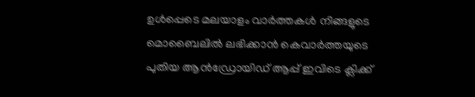ഉൾപ്പെടെ മലയാളം വാർത്തകൾ നിങ്ങളുടെ മൊബൈലിൽ ലഭിക്കാൻ കെവാർത്തയുടെ പുതിയ ആൻഡ്രോയിഡ് ആപ്പ് ഇവിടെ ക്ലിക്ക്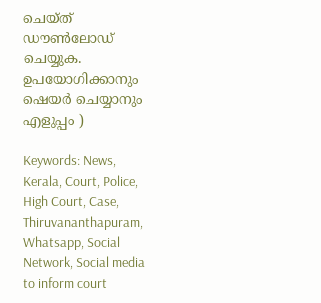ചെയ്ത് ഡൗൺലോഡ് ചെയ്യുക. ഉപയോഗിക്കാനും ഷെയർ ചെയ്യാനും എളുപ്പം )

Keywords: News, Kerala, Court, Police, High Court, Case, Thiruvananthapuram, Whatsapp, Social Network, Social media to inform court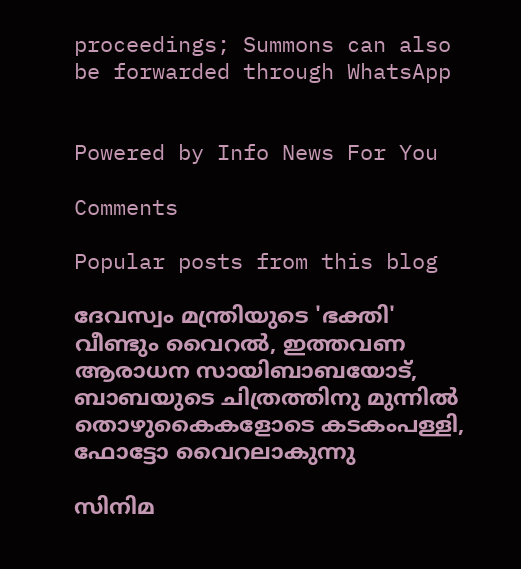proceedings; Summons can also be forwarded through WhatsApp


Powered by Info News For You

Comments

Popular posts from this blog

ദേവസ്വം മന്ത്രിയുടെ 'ഭക്തി' വീണ്ടും വൈറല്‍, ഇത്തവണ ആരാധന സായിബാബയോട്, ബാബയുടെ ചിത്രത്തിനു മുന്നില്‍ തൊഴുകൈകളോടെ കടകംപള്ളി, ഫോട്ടോ വൈറലാകുന്നു

സിനിമ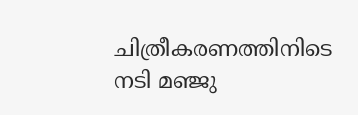ചിത്രീകരണത്തിനിടെ നടി മഞ്ജു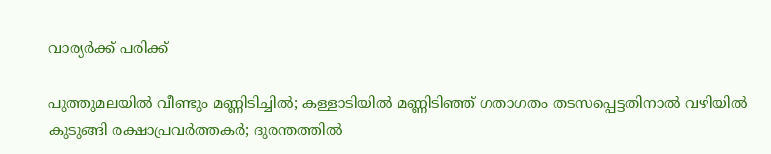വാര്യര്‍ക്ക് പരിക്ക്

പുത്തുമലയില്‍ വീണ്ടും മണ്ണിടിച്ചില്‍; കള്ളാടിയില്‍ മണ്ണിടിഞ്ഞ് ഗതാഗതം തടസപ്പെട്ടതിനാല്‍ വഴിയില്‍ കുടുങ്ങി രക്ഷാപ്രവര്‍ത്തകര്‍; ദുരന്തത്തില്‍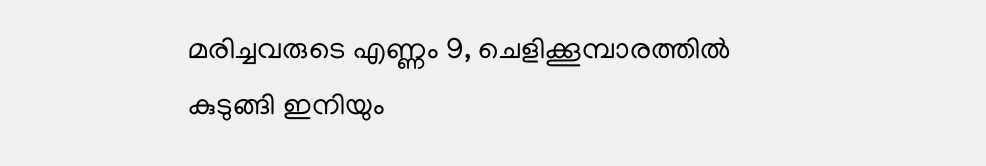മരിച്ചവരുടെ എണ്ണം 9, ചെളിക്കൂമ്പാരത്തില്‍ കുടുങ്ങി ഇനിയും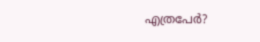എത്രപേര്‍?